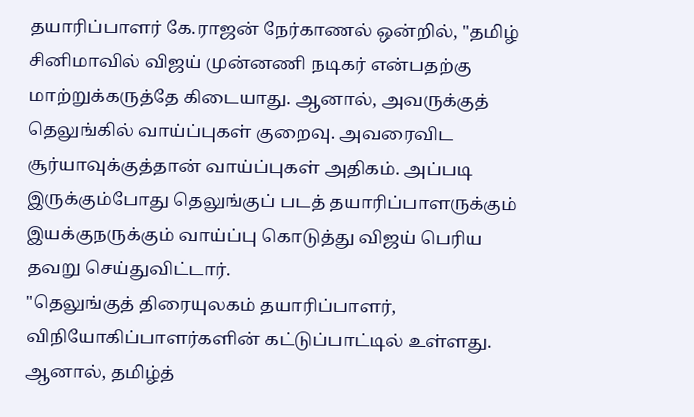தயாரிப்பாளர் கே.ராஜன் நேர்காணல் ஒன்றில், "தமிழ் சினிமாவில் விஜய் முன்னணி நடிகர் என்பதற்கு மாற்றுக்கருத்தே கிடையாது. ஆனால், அவருக்குத் தெலுங்கில் வாய்ப்புகள் குறைவு. அவரைவிட சூர்யாவுக்குத்தான் வாய்ப்புகள் அதிகம். அப்படி இருக்கும்போது தெலுங்குப் படத் தயாரிப்பாளருக்கும் இயக்குநருக்கும் வாய்ப்பு கொடுத்து விஜய் பெரிய தவறு செய்துவிட்டார்.
"தெலுங்குத் திரையுலகம் தயாரிப்பாளர், விநியோகிப்பாளர்களின் கட்டுப்பாட்டில் உள்ளது. ஆனால், தமிழ்த்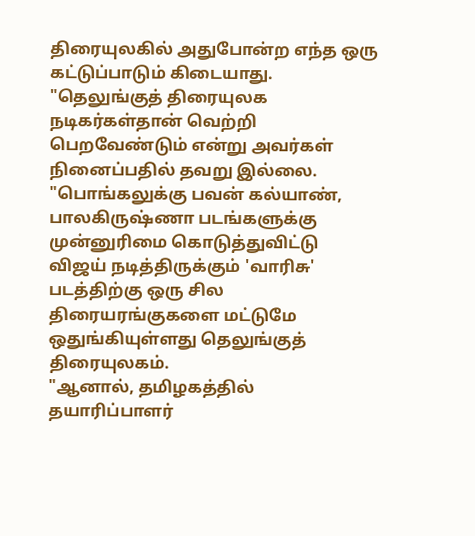திரையுலகில் அதுபோன்ற எந்த ஒரு கட்டுப்பாடும் கிடையாது.
"தெலுங்குத் திரையுலக நடிகர்கள்தான் வெற்றி பெறவேண்டும் என்று அவர்கள் நினைப்பதில் தவறு இல்லை.
"பொங்கலுக்கு பவன் கல்யாண், பாலகிருஷ்ணா படங்களுக்கு முன்னுரிமை கொடுத்துவிட்டு விஜய் நடித்திருக்கும் 'வாரிசு' படத்திற்கு ஒரு சில திரையரங்குகளை மட்டுமே ஒதுங்கியுள்ளது தெலுங்குத் திரையுலகம்.
"ஆனால், தமிழகத்தில் தயாரிப்பாளர்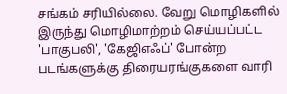சங்கம் சரியில்லை. வேறு மொழிகளில் இருந்து மொழிமாற்றம் செய்யப்பட்ட 'பாகுபலி', 'கேஜிஎஃப்' போன்ற படங்களுக்கு திரையரங்குகளை வாரி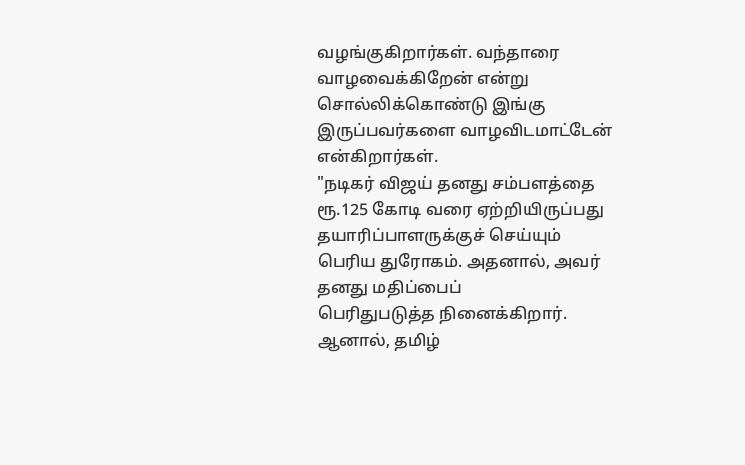வழங்குகிறார்கள். வந்தாரை வாழவைக்கிறேன் என்று சொல்லிக்கொண்டு இங்கு இருப்பவர்களை வாழவிடமாட்டேன் என்கிறார்கள்.
"நடிகர் விஜய் தனது சம்பளத்தை ரூ.125 கோடி வரை ஏற்றியிருப்பது தயாரிப்பாளருக்குச் செய்யும் பெரிய துரோகம். அதனால், அவர் தனது மதிப்பைப்
பெரிதுபடுத்த நினைக்கிறார். ஆனால், தமிழ்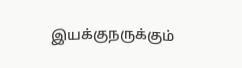இயக்குநருக்கும்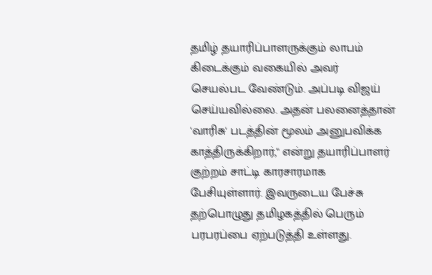தமிழ் தயாரிப்பாளருக்கும் லாபம் கிடைக்கும் வகையில் அவர் செயல்பட வேண்டும். அப்படி விஜய் செய்யவில்லை. அதன் பலனைத்தான் 'வாரிசு' படத்தின் மூலம் அனுபவிக்க காத்திருக்கிறார்," என்று தயாரிப்பாளர் குற்றம் சாட்டி காரசாரமாக பேசியுள்ளார். இவருடைய பேச்சு தற்பொழுது தமிழகத்தில் பெரும் பரபரப்பை ஏற்படுத்தி உள்ளது.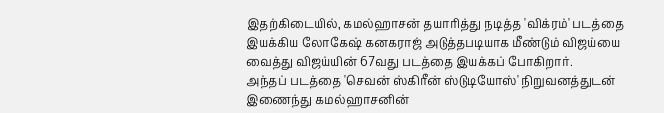இதற்கிடையில், கமல்ஹாசன் தயாரித்து நடித்த 'விக்ரம்' படத்தை இயக்கிய லோகேஷ் கனகராஜ் அடுத்தபடியாக மீண்டும் விஜய்யை வைத்து விஜய்யின் 67வது படத்தை இயக்கப் போகிறார்.
அந்தப் படத்தை 'செவன் ஸ்கிரீன் ஸ்டுடியோஸ்' நிறுவனத்துடன் இணைந்து கமல்ஹாசனின்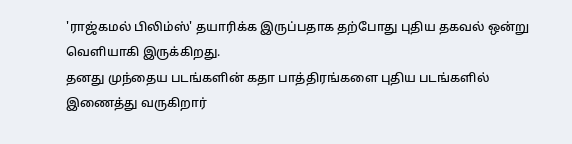'ராஜ்கமல் பிலிம்ஸ்' தயாரிக்க இருப்பதாக தற்போது புதிய தகவல் ஒன்று வெளியாகி இருக்கிறது.
தனது முந்தைய படங்களின் கதா பாத்திரங்களை புதிய படங்களில் இணைத்து வருகிறார்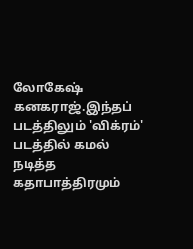லோகேஷ் கனகராஜ்.இந்தப் படத்திலும் 'விக்ரம்' படத்தில் கமல் நடித்த கதாபாத்திரமும்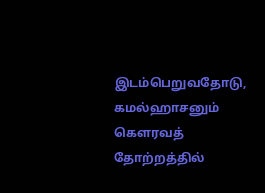இடம்பெறுவதோடு, கமல்ஹாசனும் கௌரவத் தோற்றத்தில்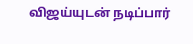விஜய்யுடன் நடிப்பார்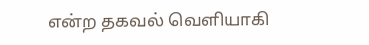என்ற தகவல் வெளியாகி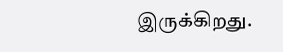இருக்கிறது.